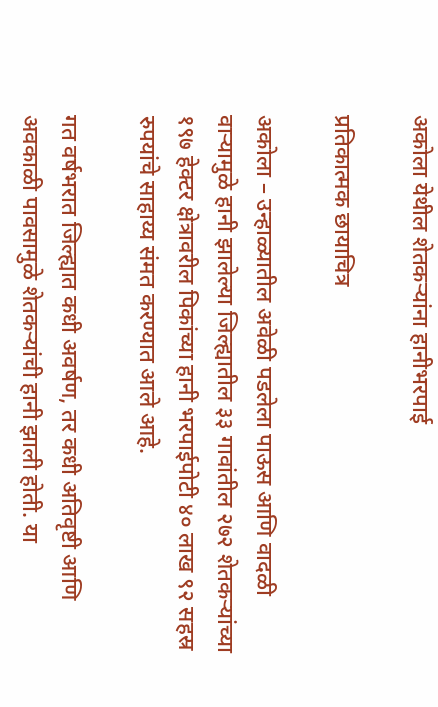अकोला येथील शेतकर्‍यांना हानीभरपाई

प्रतिकात्मक छायाचित्र

अकोला – उन्हाळ्यातील अवेळी पडलेला पाऊस आणि वादळी वार्‍यामुळे हानी झालेल्या जिल्ह्यातील ३३ गावांतील २७२ शेतकर्‍यांच्या १९७ हेक्टर क्षेत्रावरील पिकांच्या हानी भरपाईपोटी ४० लाख ९२ सहस्र रुपयांचे साहाय्य संमत करण्यात आले आहे.

गत वर्षभरात जिल्ह्यात कधी अवर्षण, तर कधी अतिवृष्टी आणि अवकाळी पावसामुळे शेतकर्‍यांची हानी झाली होती. या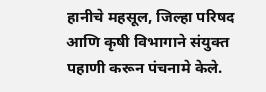हानीचे महसूल, जिल्हा परिषद आणि कृषी विभागाने संयुक्त पहाणी करून पंचनामे केले.